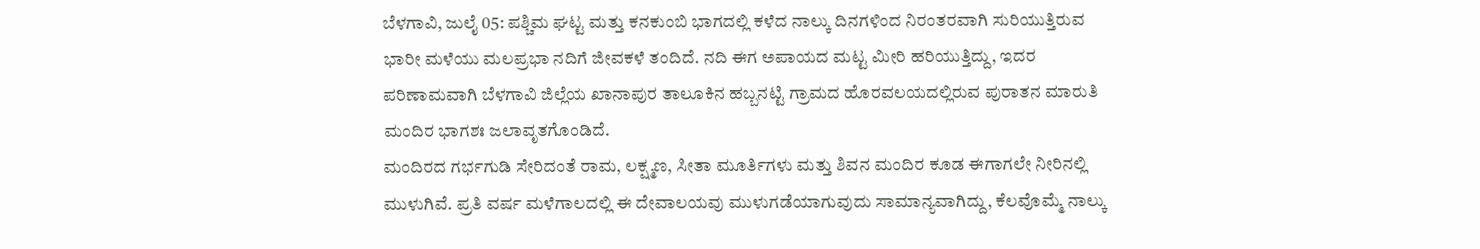ಬೆಳಗಾವಿ, ಜುಲೈ 05: ಪಶ್ಚಿಮ ಘಟ್ಟ ಮತ್ತು ಕನಕುಂಬಿ ಭಾಗದಲ್ಲಿ ಕಳೆದ ನಾಲ್ಕು ದಿನಗಳಿಂದ ನಿರಂತರವಾಗಿ ಸುರಿಯುತ್ತಿರುವ ಭಾರೀ ಮಳೆಯು ಮಲಪ್ರಭಾ ನದಿಗೆ ಜೀವಕಳೆ ತಂದಿದೆ. ನದಿ ಈಗ ಅಪಾಯದ ಮಟ್ಟ ಮೀರಿ ಹರಿಯುತ್ತಿದ್ದು, ಇದರ ಪರಿಣಾಮವಾಗಿ ಬೆಳಗಾವಿ ಜಿಲ್ಲೆಯ ಖಾನಾಪುರ ತಾಲೂಕಿನ ಹಬ್ಬನಟ್ಟಿ ಗ್ರಾಮದ ಹೊರವಲಯದಲ್ಲಿರುವ ಪುರಾತನ ಮಾರುತಿ ಮಂದಿರ ಭಾಗಶಃ ಜಲಾವೃತಗೊಂಡಿದೆ.
ಮಂದಿರದ ಗರ್ಭಗುಡಿ ಸೇರಿದಂತೆ ರಾಮ, ಲಕ್ಷ್ಮಣ, ಸೀತಾ ಮೂರ್ತಿಗಳು ಮತ್ತು ಶಿವನ ಮಂದಿರ ಕೂಡ ಈಗಾಗಲೇ ನೀರಿನಲ್ಲಿ ಮುಳುಗಿವೆ. ಪ್ರತಿ ವರ್ಷ ಮಳೆಗಾಲದಲ್ಲಿ ಈ ದೇವಾಲಯವು ಮುಳುಗಡೆಯಾಗುವುದು ಸಾಮಾನ್ಯವಾಗಿದ್ದು, ಕೆಲವೊಮ್ಮೆ ನಾಲ್ಕು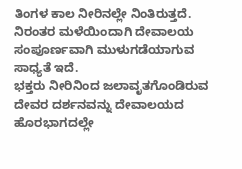ತಿಂಗಳ ಕಾಲ ನೀರಿನಲ್ಲೇ ನಿಂತಿರುತ್ತದೆ. ನಿರಂತರ ಮಳೆಯಿಂದಾಗಿ ದೇವಾಲಯ ಸಂಪೂರ್ಣವಾಗಿ ಮುಳುಗಡೆಯಾಗುವ ಸಾಧ್ಯತೆ ಇದೆ.
ಭಕ್ತರು ನೀರಿನಿಂದ ಜಲಾವೃತಗೊಂಡಿರುವ ದೇವರ ದರ್ಶನವನ್ನು ದೇವಾಲಯದ ಹೊರಭಾಗದಲ್ಲೇ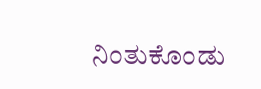ನಿಂತುಕೊಂಡು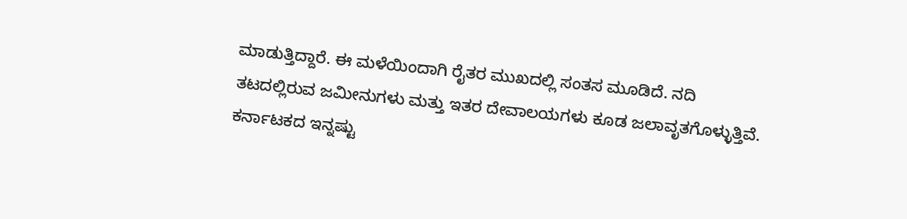ಮಾಡುತ್ತಿದ್ದಾರೆ. ಈ ಮಳೆಯಿಂದಾಗಿ ರೈತರ ಮುಖದಲ್ಲಿ ಸಂತಸ ಮೂಡಿದೆ. ನದಿ ತಟದಲ್ಲಿರುವ ಜಮೀನುಗಳು ಮತ್ತು ಇತರ ದೇವಾಲಯಗಳು ಕೂಡ ಜಲಾವೃತಗೊಳ್ಳುತ್ತಿವೆ.
ಕರ್ನಾಟಕದ ಇನ್ನಷ್ಟು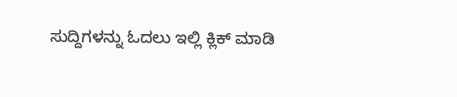ಸುದ್ದಿಗಳನ್ನು ಓದಲು ಇಲ್ಲಿ ಕ್ಲಿಕ್ ಮಾಡಿ